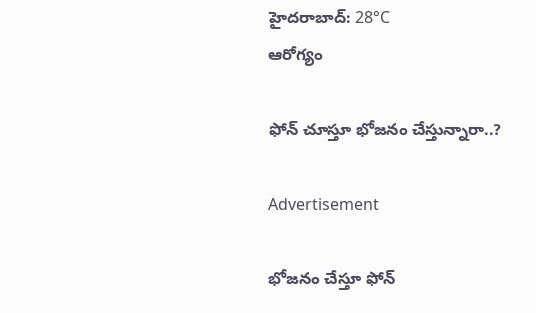హైదరాబాద్: 28°C
ఆరోగ్యం

ఫోన్ చూస్తూ భోజనం చేస్తున్నారా..?

Advertisement

భోజనం చేస్తూ ఫోన్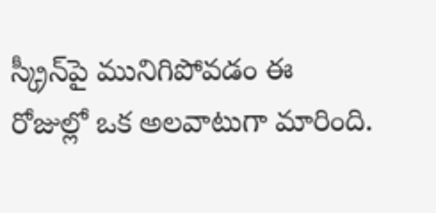స్క్రీన్‌పై మునిగిపోవడం ఈ రోజుల్లో ఒక అలవాటుగా మారింది.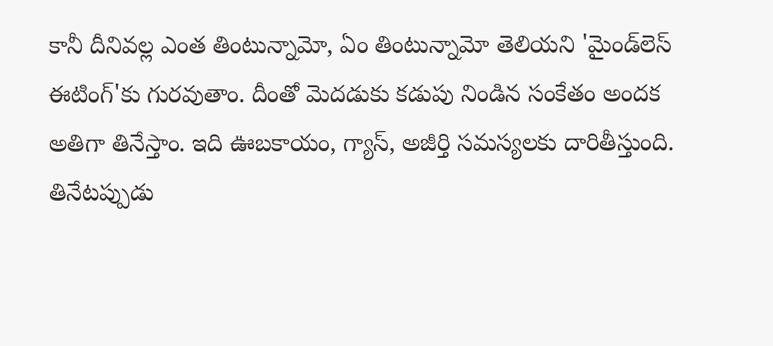కానీ దీనివల్ల ఎంత తింటున్నామో, ఏం తింటున్నామో తెలియని 'మైండ్‌లెస్ ఈటింగ్'కు గురవుతాం. దీంతో మెదడుకు కడుపు నిండిన సంకేతం అందక అతిగా తినేస్తాం. ఇది ఊబకాయం, గ్యాస్, అజీర్తి సమస్యలకు దారితీస్తుంది. తినేటప్పుడు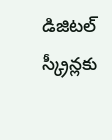డిజిటల్ స్క్రీన్లకు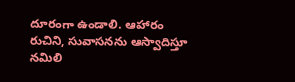దూరంగా ఉండాలి. ఆహారం రుచిని, సువాసనను ఆస్వాదిస్తూ నమిలి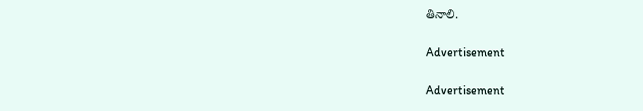తినాలి.

Advertisement

Advertisement